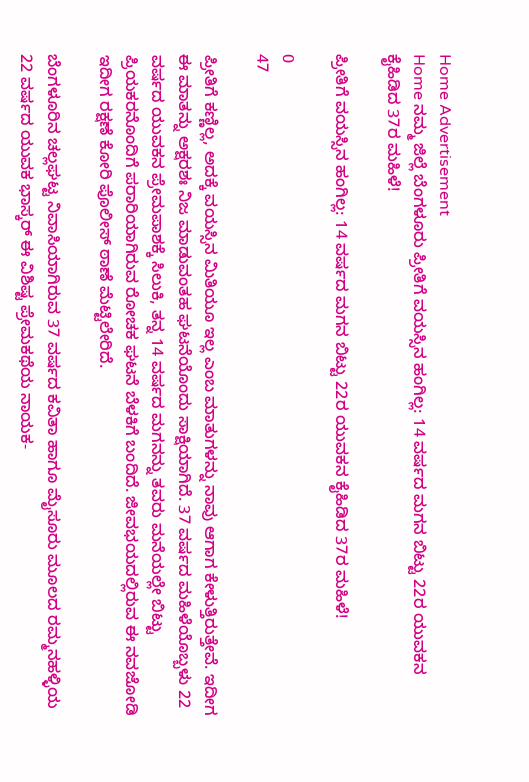Home Advertisement
Home ನಮ್ಮ ಜಿಲ್ಲೆ ಬೆಂಗಳೂರು ಪ್ರೀತಿಗೆ ವಯಸ್ಸಿನ ಹಂಗಿಲ್ಲ: 14 ವರ್ಷದ ಮಗನ ಬಿಟ್ಟು 22ರ ಯುವಕನ ಕೈಹಿಡಿದ 37ರ ಮಹಿಳೆ!

ಪ್ರೀತಿಗೆ ವಯಸ್ಸಿನ ಹಂಗಿಲ್ಲ: 14 ವರ್ಷದ ಮಗನ ಬಿಟ್ಟು 22ರ ಯುವಕನ ಕೈಹಿಡಿದ 37ರ ಮಹಿಳೆ!

0
47

ಪ್ರೀತಿಗೆ ಕಣ್ಣಿಲ್ಲ, ಅದಕ್ಕೆ ವಯಸ್ಸಿನ ಮಿತಿಯೂ ಇಲ್ಲ ಎಂಬ ಮಾತುಗಳನ್ನು ನಾವು ಆಗಾಗ ಕೇಳುತ್ತಿರುತ್ತೇವೆ. ಇದೀಗ ಈ ಮಾತನ್ನು ಅಕ್ಷರಶಃ ನಿಜ ಮಾಡುವಂತಹ ಘಟನೆಯೊಂದು ಸಾಕ್ಷಿಯಾಗಿದೆ. 37 ವರ್ಷದ ಮಹಿಳೆಯೊಬ್ಬಳು 22 ವರ್ಷದ ಯುವಕನ ಪ್ರೇಮಪಾಶಕ್ಕೆ ಸಿಲುಕಿ, ತನ್ನ 14 ವರ್ಷದ ಮಗನನ್ನು ತವರು ಮನೆಯಲ್ಲೇ ಬಿಟ್ಟು ಪ್ರಿಯಕರನೊಂದಿಗೆ ಪರಾರಿಯಾಗಿರುವ ರೋಚಕ ಘಟನೆ ಬೆಳಕಿಗೆ ಬಂದಿದೆ. ಜೀವಭಯದಲ್ಲಿರುವ ಈ ನವಜೋಡಿ ಇದೀಗ ರಕ್ಷಣೆ ಕೋರಿ ಪೊಲೀಸ್ ಠಾಣೆ ಮೆಟ್ಟಿಲೇರಿದೆ.

ಬೆಂಗಳೂರಿನ ಚಲ್ಲಘಟ್ಟ ನಿವಾಸಿಯಾಗಿರುವ 37 ವರ್ಷದ ಕವಿತಾ ಹಾಗೂ ಮೈಸೂರು ಮೂಲದ ರಮ್ಮನಹಳ್ಳಿಯ 22 ವರ್ಷದ ಯುವಕ ಭಾಸ್ಕರ್ ಈ ವಿಶಿಷ್ಟ ಪ್ರೇಮಕಥೆಯ ನಾಯಕ-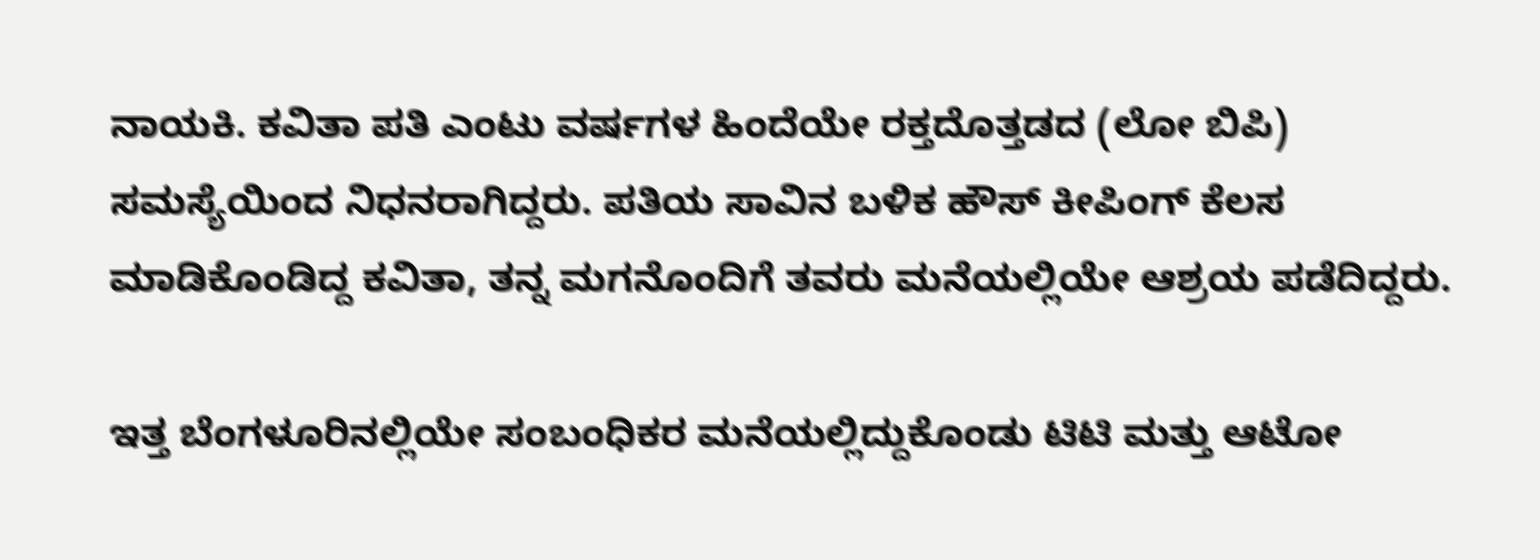ನಾಯಕಿ. ಕವಿತಾ ಪತಿ ಎಂಟು ವರ್ಷಗಳ ಹಿಂದೆಯೇ ರಕ್ತದೊತ್ತಡದ (ಲೋ ಬಿಪಿ) ಸಮಸ್ಯೆಯಿಂದ ನಿಧನರಾಗಿದ್ದರು. ಪತಿಯ ಸಾವಿನ ಬಳಿಕ ಹೌಸ್ ಕೀಪಿಂಗ್ ಕೆಲಸ ಮಾಡಿಕೊಂಡಿದ್ದ ಕವಿತಾ, ತನ್ನ ಮಗನೊಂದಿಗೆ ತವರು ಮನೆಯಲ್ಲಿಯೇ ಆಶ್ರಯ ಪಡೆದಿದ್ದರು.

ಇತ್ತ ಬೆಂಗಳೂರಿನಲ್ಲಿಯೇ ಸಂಬಂಧಿಕರ ಮನೆಯಲ್ಲಿದ್ದುಕೊಂಡು ಟಿಟಿ ಮತ್ತು ಆಟೋ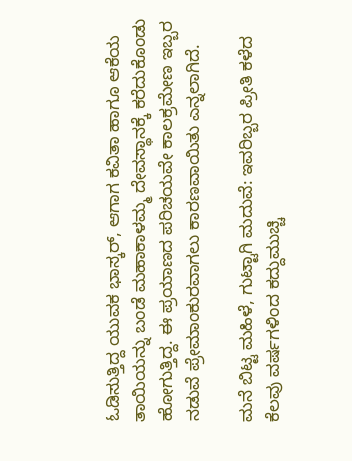ಓಡಿಸುತ್ತಿದ್ದ ಯುವಕ ಭಾಸ್ಕರ್, ಆಗಾಗ ಕವಿತಾ ಹಾಗೂ ಆಕೆಯ ತಾಯಿಯನ್ನು ಬಂಡೆ ಮಹಾಕಾಳಮ್ಮ ದೇವಸ್ಥಾನಕ್ಕೆ ಕರೆದುಕೊಂಡು ಹೋಗುತ್ತಿದ್ದ. ಈ ಪ್ರಯಾಣದ ಪರಿಚಯವೇ ಕಾಲಕ್ರಮೇಣ ಇಬ್ಬರ ನಡುವೆ ಪ್ರೇಮಾಂಕುರವಾಗಲು ಕಾರಣವಾಯಿತು ಎನ್ನಲಾಗಿದೆ.

ಮನೆ ಬಿಟ್ಟ ಮಹಿಳೆ, ಗುಟ್ಟಾಗಿ ಮದುವೆ: ಇವರಿಬ್ಬರ ಪ್ರೀತಿ ಕಳೆದ ಕೆಲವು ವರ್ಷಗಳಿಂದ ಕದ್ದುಮುಚ್ಚಿ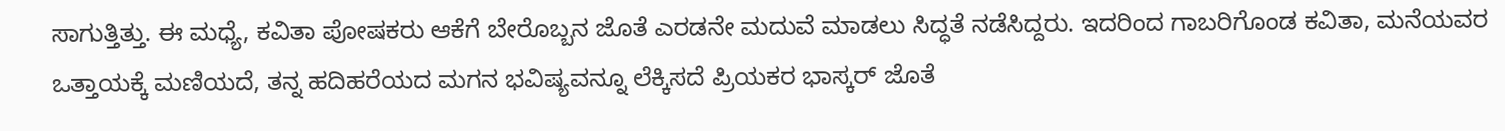ಸಾಗುತ್ತಿತ್ತು. ಈ ಮಧ್ಯೆ, ಕವಿತಾ ಪೋಷಕರು ಆಕೆಗೆ ಬೇರೊಬ್ಬನ ಜೊತೆ ಎರಡನೇ ಮದುವೆ ಮಾಡಲು ಸಿದ್ಧತೆ ನಡೆಸಿದ್ದರು. ಇದರಿಂದ ಗಾಬರಿಗೊಂಡ ಕವಿತಾ, ಮನೆಯವರ ಒತ್ತಾಯಕ್ಕೆ ಮಣಿಯದೆ, ತನ್ನ ಹದಿಹರೆಯದ ಮಗನ ಭವಿಷ್ಯವನ್ನೂ ಲೆಕ್ಕಿಸದೆ ಪ್ರಿಯಕರ ಭಾಸ್ಕರ್ ಜೊತೆ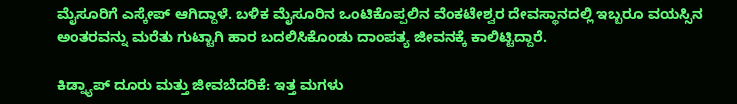ಮೈಸೂರಿಗೆ ಎಸ್ಕೇಪ್ ಆಗಿದ್ದಾಳೆ. ಬಳಿಕ ಮೈಸೂರಿನ ಒಂಟಿಕೊಪ್ಪಲಿನ ವೆಂಕಟೇಶ್ವರ ದೇವಸ್ಥಾನದಲ್ಲಿ ಇಬ್ಬರೂ ವಯಸ್ಸಿನ ಅಂತರವನ್ನು ಮರೆತು ಗುಟ್ಟಾಗಿ ಹಾರ ಬದಲಿಸಿಕೊಂಡು ದಾಂಪತ್ಯ ಜೀವನಕ್ಕೆ ಕಾಲಿಟ್ಟಿದ್ದಾರೆ.

ಕಿಡ್ನ್ಯಾಪ್ ದೂರು ಮತ್ತು ಜೀವಬೆದರಿಕೆ: ಇತ್ತ ಮಗಳು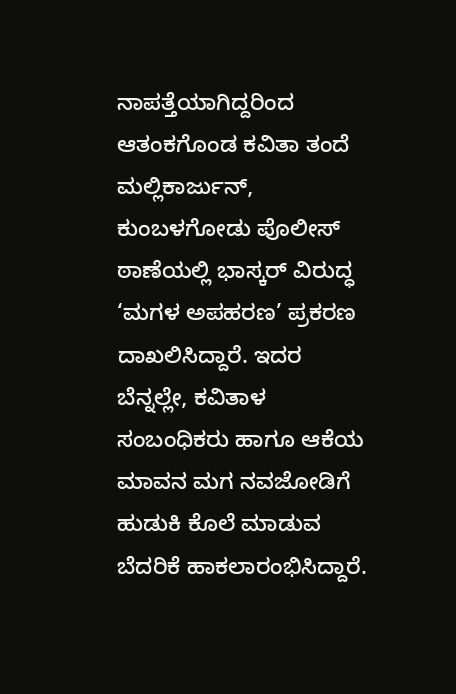ನಾಪತ್ತೆಯಾಗಿದ್ದರಿಂದ ಆತಂಕಗೊಂಡ ಕವಿತಾ ತಂದೆ ಮಲ್ಲಿಕಾರ್ಜುನ್, ಕುಂಬಳಗೋಡು ಪೊಲೀಸ್ ಠಾಣೆಯಲ್ಲಿ ಭಾಸ್ಕರ್ ವಿರುದ್ಧ ‘ಮಗಳ ಅಪಹರಣ’ ಪ್ರಕರಣ ದಾಖಲಿಸಿದ್ದಾರೆ. ಇದರ ಬೆನ್ನಲ್ಲೇ, ಕವಿತಾಳ ಸಂಬಂಧಿಕರು ಹಾಗೂ ಆಕೆಯ ಮಾವನ ಮಗ ನವಜೋಡಿಗೆ ಹುಡುಕಿ ಕೊಲೆ ಮಾಡುವ ಬೆದರಿಕೆ ಹಾಕಲಾರಂಭಿಸಿದ್ದಾರೆ.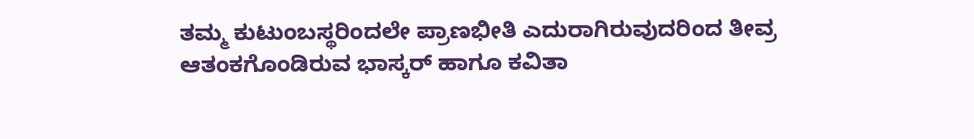ತಮ್ಮ ಕುಟುಂಬಸ್ಥರಿಂದಲೇ ಪ್ರಾಣಭೀತಿ ಎದುರಾಗಿರುವುದರಿಂದ ತೀವ್ರ ಆತಂಕಗೊಂಡಿರುವ ಭಾಸ್ಕರ್ ಹಾಗೂ ಕವಿತಾ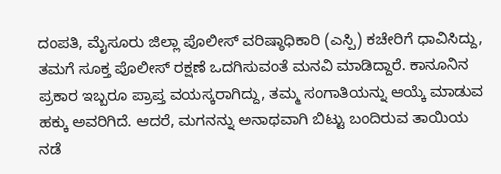ದಂಪತಿ, ಮೈಸೂರು ಜಿಲ್ಲಾ ಪೊಲೀಸ್ ವರಿಷ್ಠಾಧಿಕಾರಿ (ಎಸ್ಪಿ) ಕಚೇರಿಗೆ ಧಾವಿಸಿದ್ದು, ತಮಗೆ ಸೂಕ್ತ ಪೊಲೀಸ್ ರಕ್ಷಣೆ ಒದಗಿಸುವಂತೆ ಮನವಿ ಮಾಡಿದ್ದಾರೆ. ಕಾನೂನಿನ ಪ್ರಕಾರ ಇಬ್ಬರೂ ಪ್ರಾಪ್ತ ವಯಸ್ಕರಾಗಿದ್ದು, ತಮ್ಮ ಸಂಗಾತಿಯನ್ನು ಆಯ್ಕೆ ಮಾಡುವ ಹಕ್ಕು ಅವರಿಗಿದೆ. ಆದರೆ, ಮಗನನ್ನು ಅನಾಥವಾಗಿ ಬಿಟ್ಟು ಬಂದಿರುವ ತಾಯಿಯ ನಡೆ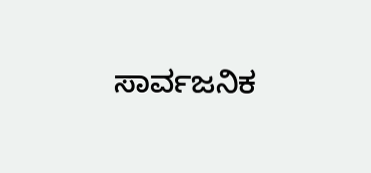ಸಾರ್ವಜನಿಕ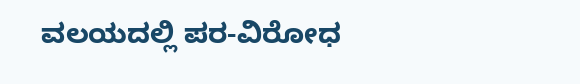ವಲಯದಲ್ಲಿ ಪರ-ವಿರೋಧ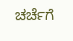ಚರ್ಚೆಗೆ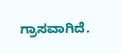ಗ್ರಾಸವಾಗಿದೆ.